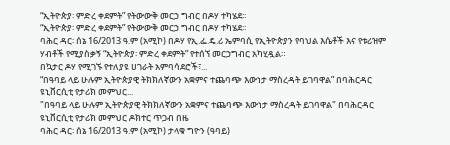“ኢትዮጵያ፡ ምድረ ቀደምት” የትውውቅ መርኃ ግብር በዶሃ ተካሄደ፡፡
“ኢትዮጵያ፡ ምድረ ቀደምት” የትውውቅ መርኃ ግብር በዶሃ ተካሄደ፡፡
ባሕር ዳር፡ ሰኔ 16/2013 ዓ.ም (አሚኮ) በዶሃ የኢ.ፌ.ዴ.ሪ ኤምባሲ የኢትዮጵያን የባህል እሴቶች እና የቱሪዝም ሃብቶች የሚያስቃኝ “ኢትዮጵያ፡ ምድረ ቀደምት” የተሰኘ መርኃግብር አካሂዷል።
በኳታር ዶሃ የሚገኙ የተለያዩ ሀገራት አምባሳደሮች፣...
“በዓባይ ላይ ሁሉም ኢትዮጵያዊ ትክክለኛውን አቋምና ተጨባጭ እውነታ ማስረዳት ይገባዋል” በባሕርዳር ዩኒቨርሲቲ የታሪክ መምህር...
"በዓባይ ላይ ሁሉም ኢትዮጵያዊ ትክክለኛውን አቋምና ተጨባጭ እውነታ ማስረዳት ይገባዋል" በባሕርዳር ዩኒቨርሲቲ የታሪክ መምህር ዶክተር ጥጋብ በዜ
ባሕር ዳር፡ ሰኔ 16/2013 ዓ.ም (አሚኮ) ታላቁ ግዮን (ዓባይ)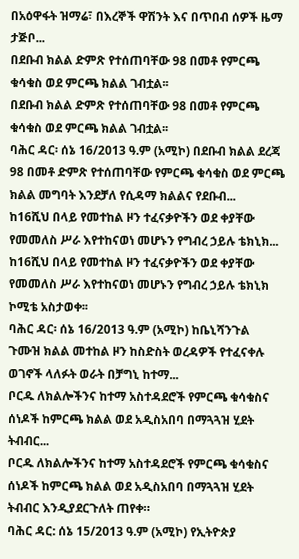በአዕዋፋት ዝማሬ፣ በእረኞች ዋሽንት እና በጥበብ ሰዎች ዜማ ታጅቦ...
በደቡብ ክልል ድምጽ የተሰጠባቸው 98 በመቶ የምርጫ ቁሳቁስ ወደ ምርጫ ክልል ገብቷል፡፡
በደቡብ ክልል ድምጽ የተሰጠባቸው 98 በመቶ የምርጫ ቁሳቁስ ወደ ምርጫ ክልል ገብቷል፡፡
ባሕር ዳር፡ ሰኔ 16/2013 ዓ.ም (አሚኮ) በደቡብ ክልል ደረጃ 98 በመቶ ድምጽ የተሰጠባቸው የምርጫ ቁሳቁስ ወደ ምርጫ ክልል መግባት እንደቻለ የሲዳማ ክልልና የደቡብ...
ከ16ሺህ በላይ የመተከል ዞን ተፈናቃዮችን ወደ ቀያቸው የመመለስ ሥራ እየተከናወነ መሆኑን የግብረ ኃይሉ ቴክኒክ...
ከ16ሺህ በላይ የመተከል ዞን ተፈናቃዮችን ወደ ቀያቸው የመመለስ ሥራ እየተከናወነ መሆኑን የግብረ ኃይሉ ቴክኒክ ኮሚቴ አስታወቀ፡፡
ባሕር ዳር፡ ሰኔ 16/2013 ዓ.ም (አሚኮ) ከቤኒሻንጉል ጉሙዝ ክልል መተከል ዞን ከስድስት ወረዳዎች የተፈናቀሉ ወገኖች ላለፉት ወራት በቻግኒ ከተማ...
ቦርዱ ለክልሎችንና ከተማ አስተዳደሮች የምርጫ ቁሳቁስና ሰነዶች ከምርጫ ክልል ወደ አዲስአበባ በማጓጓዝ ሂደት ትብብር...
ቦርዱ ለክልሎችንና ከተማ አስተዳደሮች የምርጫ ቁሳቁስና ሰነዶች ከምርጫ ክልል ወደ አዲስአበባ በማጓጓዝ ሂደት ትብብር እንዲያደርጉለት ጠየቀ።
ባሕር ዳር: ሰኔ 15/2013 ዓ.ም (አሚኮ) የኢትዮጵያ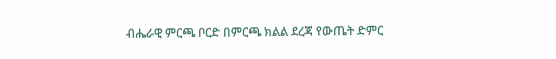ብሔራዊ ምርጫ ቦርድ በምርጫ ክልል ደረጃ የውጤት ድምር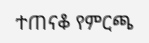ተጠናቆ የምርጫ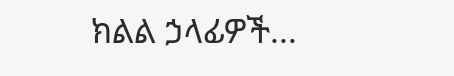ክልል ኃላፊዎች...